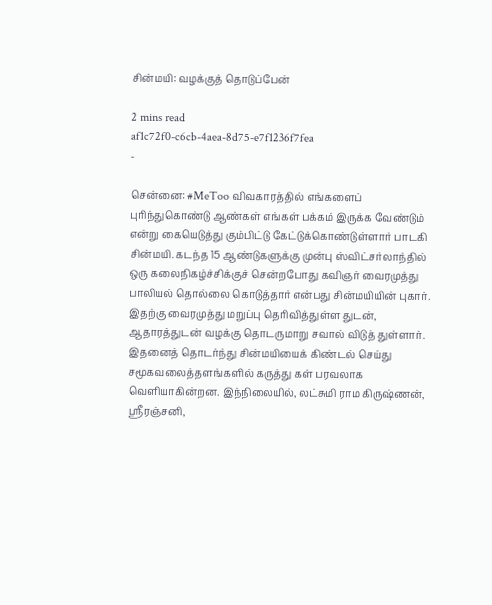சின்மயி: வழக்குத் தொடுப்பேன்

2 mins read
af1c72f0-c6cb-4aea-8d75-e7f1236f7fea
-

சென்னை: #MeToo விவகாரத்தில் எங்களைப் புரிந்துகொண்டு ஆண்கள் எங்கள் பக்கம் இருக்க வேண்டும் என்று கையெடுத்து கும்பிட்டு கேட்டுக்கொண்டுள்ளார் பாடகி சின்மயி. கடந்த 15 ஆண்டுகளுக்கு முன்பு ஸ்விட்சர்லாந்தில் ஒரு கலைநிகழ்ச்சிக்குச் சென்றபோது கவிஞர் வைரமுத்து பாலியல் தொல்லை கொடுத்தார் என்பது சின்மயியின் புகார். இதற்கு வைரமுத்து மறுப்பு தெரிவித்துள்ள துடன், ஆதாரத்துடன் வழக்கு தொடருமாறு சவால் விடுத் துள்ளார். இதனைத் தொடர்ந்து சின்மயியைக் கிண்டல் செய்து சமூகவலைத்தளங்களில் கருத்து கள் பரவலாக வெளியாகின்றன. இந்நிலையில், லட்சுமி ராம கிருஷ்ணன், ஸ்ரீரஞ்சனி,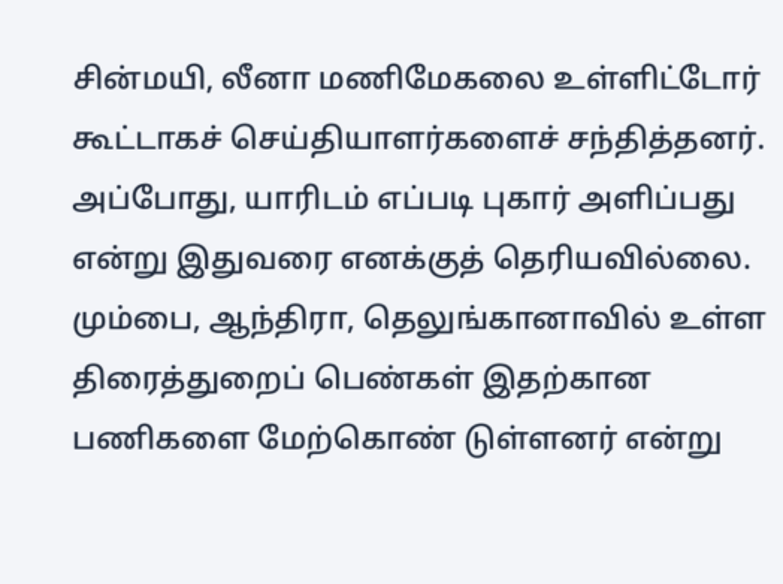சின்மயி, லீனா மணிமேகலை உள்ளிட்டோர் கூட்டாகச் செய்தியாளர்களைச் சந்தித்தனர். அப்போது, யாரிடம் எப்படி புகார் அளிப்பது என்று இதுவரை எனக்குத் தெரியவில்லை. மும்பை, ஆந்திரா, தெலுங்கானாவில் உள்ள திரைத்துறைப் பெண்கள் இதற்கான பணிகளை மேற்கொண் டுள்ளனர் என்று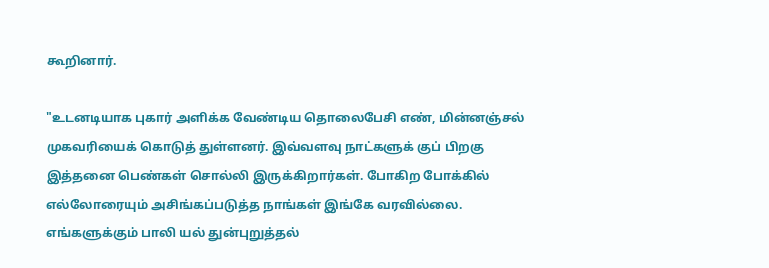கூறினார்.

"உடனடியாக புகார் அளிக்க வேண்டிய தொலைபேசி எண், மின்னஞ்சல் முகவரியைக் கொடுத் துள்ளனர். இவ்வளவு நாட்களுக் குப் பிறகு இத்தனை பெண்கள் சொல்லி இருக்கிறார்கள். போகிற போக்கில் எல்லோரையும் அசிங்கப்படுத்த நாங்கள் இங்கே வரவில்லை. எங்களுக்கும் பாலி யல் துன்புறுத்தல்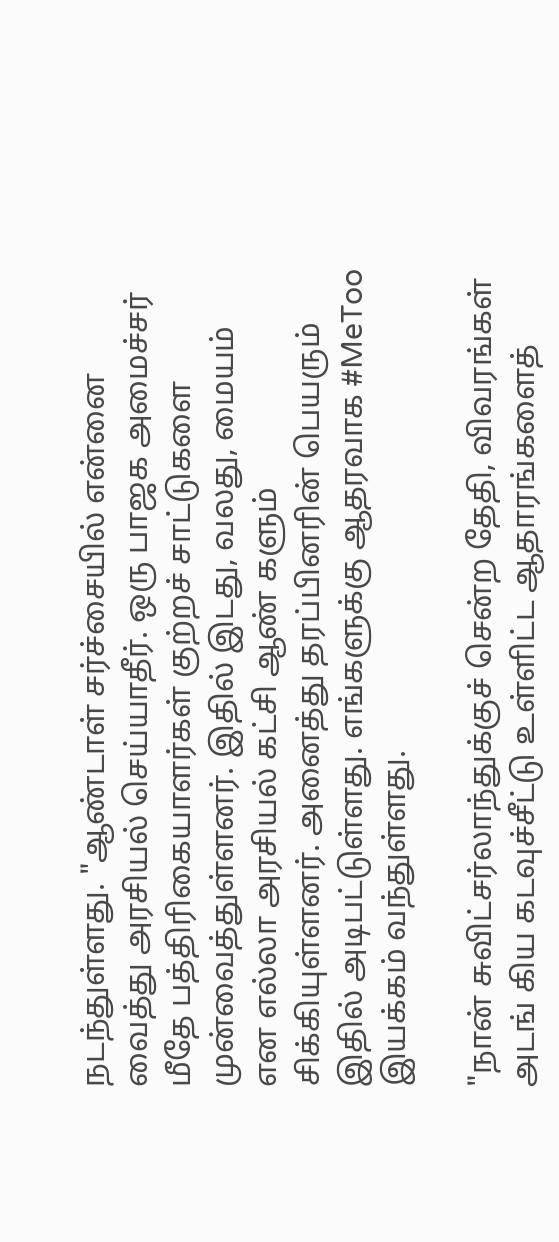நடந்துள்ளது. "ஆண்டாள் சர்ச்சையில் என்னை வைத்து அரசியல் செய்யாதீர். ஒரு பாஜக அமைச்சர் மீதே பத்திரிகையாளர்கள் குற்றச் சாட்டுகளை முன்வைத்துள்ளனர். இதில் இடது, வலது, மையம் என எல்லா அரசியல் கட்சி ஆண் களும் சிக்கியுள்ளனர். அனைத்து தரப்பினரின் பெயரும் இதில் அடிபட்டுள்ளது. எங்களுக்கு ஆதரவாக #MeToo இயக்கம் வந்துள்ளது.

"நான் சுவிட்சர்லாந்துக்குச் சென்ற தேதி, விவரங்கள் அடங் கிய கடவுச்சீட்டு உள்ளிட்ட ஆதாரங்களைத்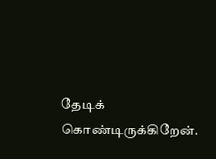தேடிக் கொண்டிருக்கிறேன்.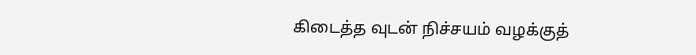கிடைத்த வுடன் நிச்சயம் வழக்குத்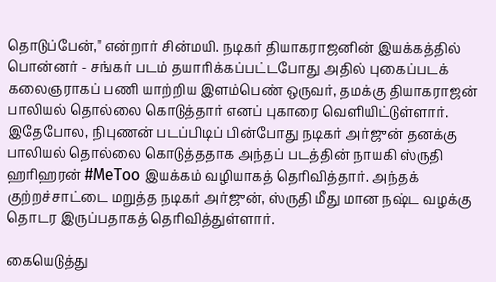தொடுப்பேன்," என்றார் சின்மயி. நடிகர் தியாகராஜனின் இயக்கத்தில் பொன்னர் - சங்கர் படம் தயாரிக்கப்பட்டபோது அதில் புகைப்படக் கலைஞராகப் பணி யாற்றிய இளம்பெண் ஒருவர், தமக்கு தியாகராஜன் பாலியல் தொல்லை கொடுத்தார் எனப் புகாரை வெளியிட்டுள்ளார். இதேபோல, நிபுணன் படப்பிடிப் பின்போது நடிகர் அர்ஜுன் தனக்கு பாலியல் தொல்லை கொடுத்ததாக அந்தப் படத்தின் நாயகி ஸ்ருதி ஹரிஹரன் #MeToo இயக்கம் வழியாகத் தெரிவித்தார். அந்தக் குற்றச்சாட்டை மறுத்த நடிகர் அர்ஜுன், ஸ்ருதி மீது மான நஷ்ட வழக்கு தொடர இருப்பதாகத் தெரிவித்துள்ளார்.

கையெடுத்து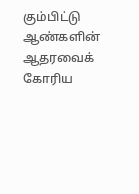கும்பிட்டு ஆண்களின் ஆதரவைக் கோரிய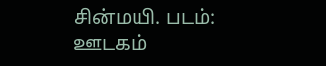சின்மயி. படம்: ஊடகம்